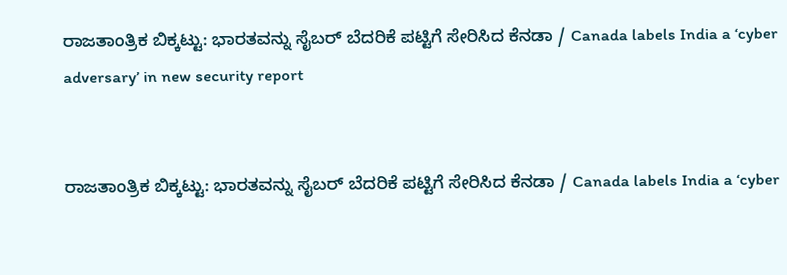ರಾಜತಾಂತ್ರಿಕ ಬಿಕ್ಕಟ್ಟು: ಭಾರತವನ್ನು ಸೈಬ‌ರ್ ಬೆದರಿಕೆ ಪಟ್ಟಿಗೆ ಸೇರಿಸಿದ ಕೆನಡಾ / Canada labels India a ‘cyber adversary’ in new security report


ರಾಜತಾಂತ್ರಿಕ ಬಿಕ್ಕಟ್ಟು: ಭಾರತವನ್ನು ಸೈಬ‌ರ್ ಬೆದರಿಕೆ ಪಟ್ಟಿಗೆ ಸೇರಿಸಿದ ಕೆನಡಾ / Canada labels India a ‘cyber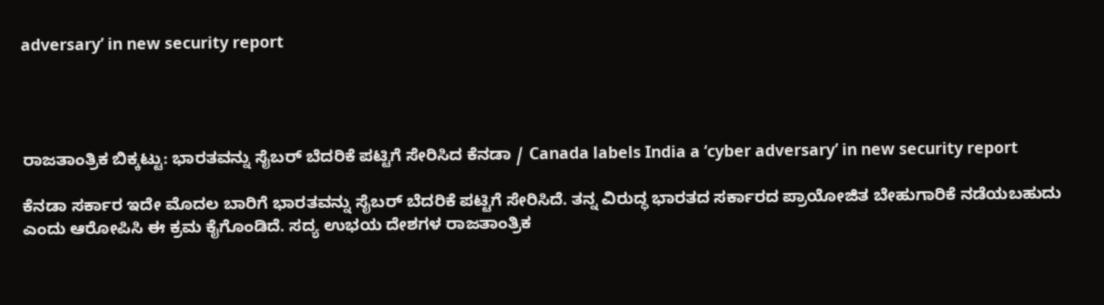adversary’ in new security report




ರಾಜತಾಂತ್ರಿಕ ಬಿಕ್ಕಟ್ಟು: ಭಾರತವನ್ನು ಸೈಬ‌ರ್ ಬೆದರಿಕೆ ಪಟ್ಟಿಗೆ ಸೇರಿಸಿದ ಕೆನಡಾ / Canada labels India a ‘cyber adversary’ in new security report

ಕೆನಡಾ ಸರ್ಕಾರ ಇದೇ ಮೊದಲ ಬಾರಿಗೆ ಭಾರತವನ್ನು ಸೈಬರ್ ಬೆದರಿಕೆ ಪಟ್ಟಿಗೆ ಸೇರಿಸಿದೆ. ತನ್ನ ವಿರುದ್ಧ ಭಾರತದ ಸರ್ಕಾರದ ಪ್ರಾಯೋಜಿತ ಬೇಹುಗಾರಿಕೆ ನಡೆಯಬಹುದು ಎಂದು ಆರೋಪಿಸಿ ಈ ಕ್ರಮ ಕೈಗೊಂಡಿದೆ. ಸದ್ಯ ಉಭಯ ದೇಶಗಳ ರಾಜತಾಂತ್ರಿಕ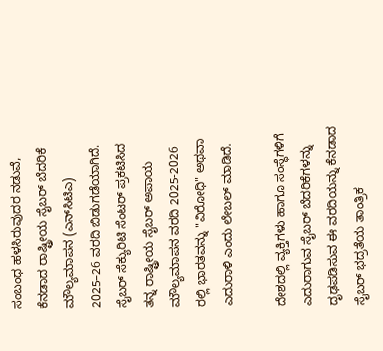ಸಂಬಂಧ ಹಳಸಿರುವುದರ ನಡುವೆ, ಕೆನಡಾದ ರಾಷ್ಟ್ರೀಯ ಸೈಬರ್‌ ಬೆದರಿಕೆ ಮೌಲ್ಯಮಾಪನ (ಎನ್‌ಸಿಟಿಎ) 2025–26 ವರದಿ ಬಿಡುಗಡೆಯಾಗಿದೆ. ಸೈಬರ್ ಸೆಕ್ಯುರಿಟಿ ಸೆಂಟರ್ ಪ್ರಕಟಿಸಿದ ತನ್ನ ರಾಷ್ಟ್ರೀಯ ಸೈಬರ್ ಅಪಾಯ ಮೌಲ್ಯಮಾಪನ ವರದಿ 2025-2026 ರಲ್ಲಿ ಭಾರತವನ್ನು "ವಿರೋಧಿ" ಅಥವಾ ಎದುರಾಳಿ ಎಂದು ಲೇಬಲ್ ಮಾಡಿದೆ.

ದೇಶದಲ್ಲಿ ವ್ಯಕ್ತಿಗಳು ಹಾಗೂ ಸಂಸ್ಥೆಗಳಿಗೆ ಎದುರಾಗುವ ಸೈಬರ್‌ ಬೆದರಿಕೆಗಳನ್ನು ದೃಢಪಡಿಸುವ ಈ ವರದಿಯನ್ನು ಕೆನಡಾದ ಸೈಬರ್ ಭದ್ರತೆಯ ತಾಂತ್ರಿಕ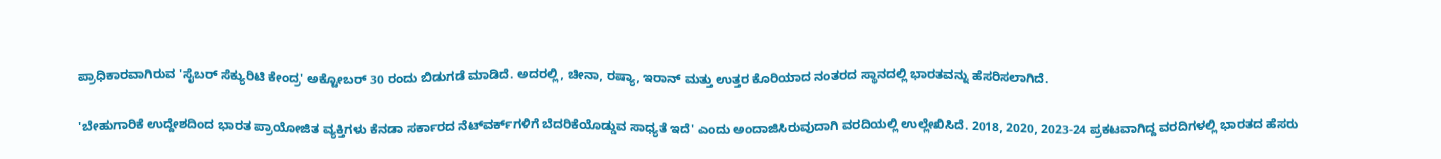ಪ್ರಾಧಿಕಾರವಾಗಿರುವ 'ಸೈಬರ್‌ ಸೆಕ್ಯುರಿಟಿ ಕೇಂದ್ರ' ಅಕ್ಟೋಬರ್ 30 ರಂದು ಬಿಡುಗಡೆ ಮಾಡಿದೆ. ಅದರಲ್ಲಿ, ಚೀನಾ, ರಷ್ಯಾ, ಇರಾನ್ ಮತ್ತು ಉತ್ತರ ಕೊರಿಯಾದ ನಂತರದ ಸ್ಥಾನದಲ್ಲಿ ಭಾರತವನ್ನು ಹೆಸರಿಸಲಾಗಿದೆ.

'ಬೇಹುಗಾರಿಕೆ ಉದ್ದೇಶದಿಂದ ಭಾರತ ಪ್ರಾಯೋಜಿತ ವ್ಯಕ್ತಿಗಳು ಕೆನಡಾ ಸರ್ಕಾರದ ನೆಟ್‌ವರ್ಕ್‌ಗಳಿಗೆ ಬೆದರಿಕೆಯೊಡ್ಡುವ ಸಾಧ್ಯತೆ ಇದೆ' ಎಂದು ಅಂದಾಜಿಸಿರುವುದಾಗಿ ವರದಿಯಲ್ಲಿ ಉಲ್ಲೇಖಿಸಿದೆ. 2018, 2020, 2023-24 ಪ್ರಕಟವಾಗಿದ್ದ ವರದಿಗಳಲ್ಲಿ ಭಾರತದ ಹೆಸರು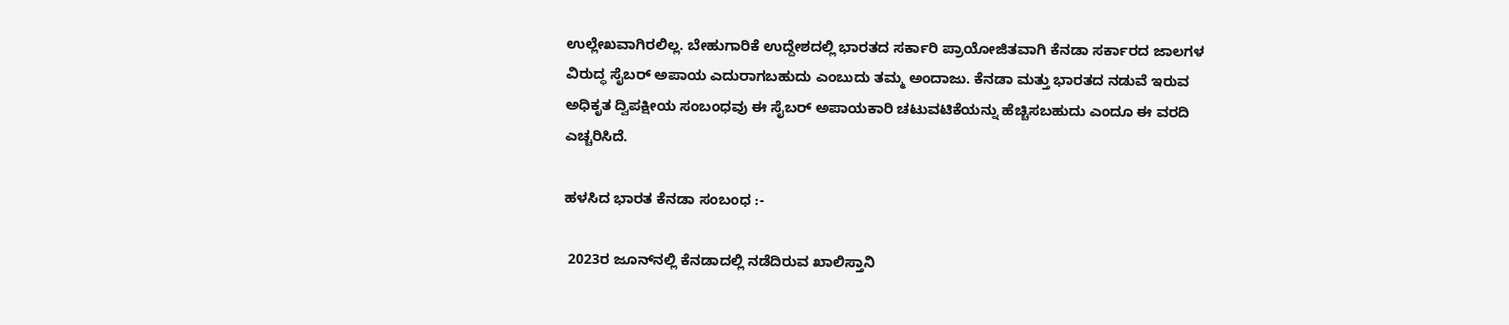ಉಲ್ಲೇಖವಾಗಿರಲಿಲ್ಲ. ಬೇಹುಗಾರಿಕೆ ಉದ್ದೇಶದಲ್ಲಿ ಭಾರತದ ಸರ್ಕಾರಿ ಪ್ರಾಯೋಜಿತವಾಗಿ ಕೆನಡಾ ಸರ್ಕಾರದ ಜಾಲಗಳ ವಿರುದ್ಧ ಸೈಬರ್ ಅಪಾಯ ಎದುರಾಗಬಹುದು ಎಂಬುದು ತಮ್ಮ ಅಂದಾಜು. ಕೆನಡಾ ಮತ್ತು ಭಾರತದ ನಡುವೆ ಇರುವ ಅಧಿಕೃತ ದ್ವಿಪಕ್ಷೀಯ ಸಂಬಂಧವು ಈ ಸೈಬರ್ ಅಪಾಯಕಾರಿ ಚಟುವಟಿಕೆಯನ್ನು ಹೆಚ್ಚಿಸಬಹುದು ಎಂದೂ ಈ ವರದಿ ಎಚ್ಚರಿಸಿದೆ.

ಹಳಸಿದ ಭಾರತ ಕೆನಡಾ ಸಂಬಂಧ :-

 2023ರ ಜೂನ್‌ನಲ್ಲಿ ಕೆನಡಾದಲ್ಲಿ ನಡೆದಿರುವ ಖಾಲಿಸ್ತಾನಿ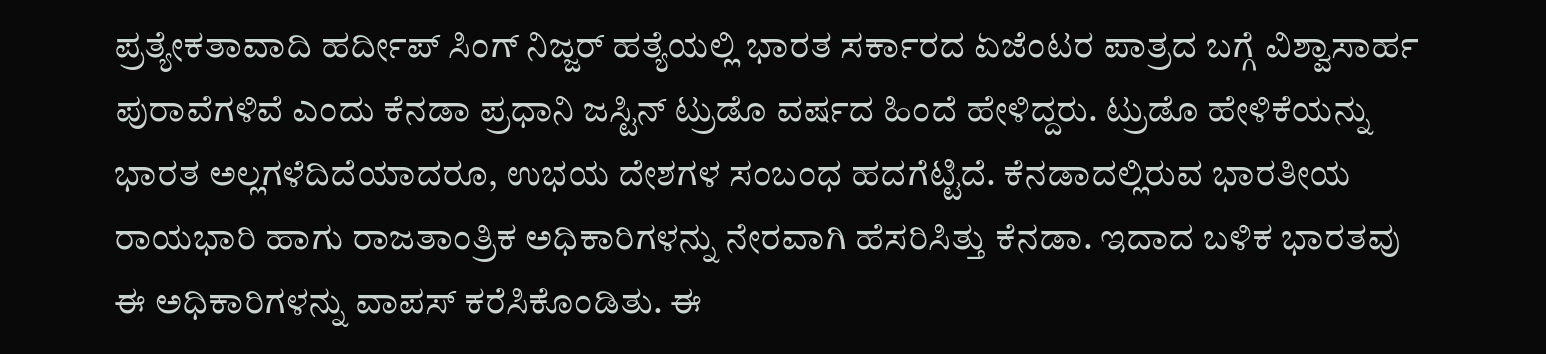ಪ್ರತ್ಯೇಕತಾವಾದಿ ಹರ್ದೀಪ್ ಸಿಂಗ್ ನಿಜ್ಜರ್ ಹತ್ಯೆಯಲ್ಲಿ ಭಾರತ ಸರ್ಕಾರದ ಏಜೆಂಟರ ಪಾತ್ರದ ಬಗ್ಗೆ ವಿಶ್ವಾಸಾರ್ಹ ಪುರಾವೆಗಳಿವೆ ಎಂದು ಕೆನಡಾ ಪ್ರಧಾನಿ ಜಸ್ಟಿನ್ ಟ್ರುಡೊ ವರ್ಷದ ಹಿಂದೆ ಹೇಳಿದ್ದರು. ಟ್ರುಡೊ ಹೇಳಿಕೆಯನ್ನು ಭಾರತ ಅಲ್ಲಗಳೆದಿದೆಯಾದರೂ, ಉಭಯ ದೇಶಗಳ ಸಂಬಂಧ ಹದಗೆಟ್ಟಿದೆ. ಕೆನಡಾದಲ್ಲಿರುವ ಭಾರತೀಯ ರಾಯಭಾರಿ ಹಾಗು ರಾಜತಾಂತ್ರಿಕ ಅಧಿಕಾರಿಗಳನ್ನು ನೇರವಾಗಿ ಹೆಸರಿಸಿತ್ತು ಕೆನಡಾ. ಇದಾದ ಬಳಿಕ ಭಾರತವು ಈ ಅಧಿಕಾರಿಗಳನ್ನು ವಾಪಸ್ ಕರೆಸಿಕೊಂಡಿತು. ಈ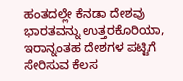ಹಂತದಲ್ಲೇ ಕೆನಡಾ ದೇಶವು ಭಾರತವನ್ನು ಉತ್ತರಕೊರಿಯಾ, ಇರಾನ್ನಂತಹ ದೇಶಗಳ ಪಟ್ಟಿಗೆ ಸೇರಿಸುವ ಕೆಲಸ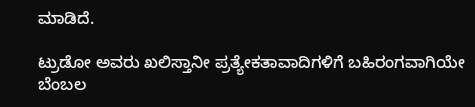ಮಾಡಿದೆ.

ಟ್ರುಡೋ ಅವರು ಖಲಿಸ್ತಾನೀ ಪ್ರತ್ಯೇಕತಾವಾದಿಗಳಿಗೆ ಬಹಿರಂಗವಾಗಿಯೇ ಬೆಂಬಲ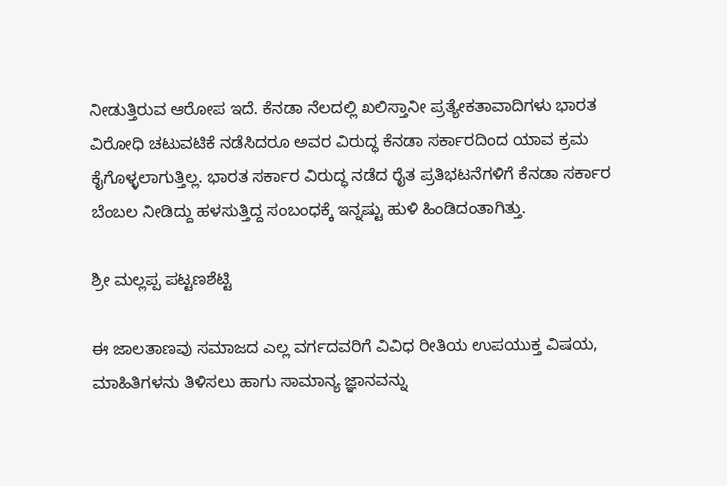ನೀಡುತ್ತಿರುವ ಆರೋಪ ಇದೆ. ಕೆನಡಾ ನೆಲದಲ್ಲಿ ಖಲಿಸ್ತಾನೀ ಪ್ರತ್ಯೇಕತಾವಾದಿಗಳು ಭಾರತ ವಿರೋಧಿ ಚಟುವಟಿಕೆ ನಡೆಸಿದರೂ ಅವರ ವಿರುದ್ಧ ಕೆನಡಾ ಸರ್ಕಾರದಿಂದ ಯಾವ ಕ್ರಮ ಕೈಗೊಳ್ಳಲಾಗುತ್ತಿಲ್ಲ. ಭಾರತ ಸರ್ಕಾರ ವಿರುದ್ಧ ನಡೆದ ರೈತ ಪ್ರತಿಭಟನೆಗಳಿಗೆ ಕೆನಡಾ ಸರ್ಕಾರ ಬೆಂಬಲ ನೀಡಿದ್ದು ಹಳಸುತ್ತಿದ್ದ ಸಂಬಂಧಕ್ಕೆ ಇನ್ನಷ್ಟು ಹುಳಿ ಹಿಂಡಿದಂತಾಗಿತ್ತು.

ಶ್ರೀ ಮಲ್ಲಪ್ಪ ಪಟ್ಟಣಶೆಟ್ಟಿ

ಈ ಜಾಲತಾಣವು ಸಮಾಜದ ಎಲ್ಲ ವರ್ಗದವರಿಗೆ ವಿವಿಧ ರೀತಿಯ ಉಪಯುಕ್ತ ವಿಷಯ, ಮಾಹಿತಿಗಳನು ತಿಳಿಸಲು ಹಾಗು ಸಾಮಾನ್ಯ ಜ್ಞಾನವನ್ನು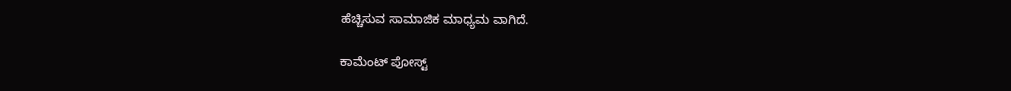ಹೆಚ್ಚಿಸುವ ಸಾಮಾಜಿಕ ಮಾಧ್ಯಮ ವಾಗಿದೆ.

ಕಾಮೆಂಟ್‌‌ ಪೋಸ್ಟ್‌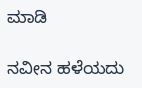ಮಾಡಿ

ನವೀನ ಹಳೆಯದು